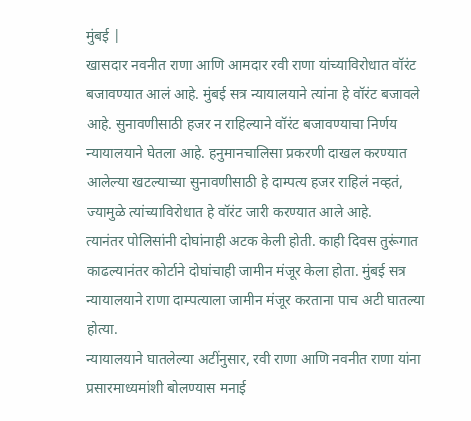मुंबई |
खासदार नवनीत राणा आणि आमदार रवी राणा यांच्याविरोधात वॉरंट बजावण्यात आलं आहे. मुंबई सत्र न्यायालयाने त्यांना हे वॉरंट बजावले आहे. सुनावणीसाठी हजर न राहिल्याने वॉरंट बजावण्याचा निर्णय न्यायालयाने घेतला आहे. हनुमानचालिसा प्रकरणी दाखल करण्यात आलेल्या खटल्याच्या सुनावणीसाठी हे दाम्पत्य हजर राहिलं नव्हतं, ज्यामुळे त्यांच्याविरोधात हे वॉरंट जारी करण्यात आले आहे.
त्यानंतर पोलिसांनी दोघांनाही अटक केली होती. काही दिवस तुरूंगात काढल्यानंतर कोर्टाने दोघांचाही जामीन मंजूर केला होता. मुंबई सत्र न्यायालयाने राणा दाम्पत्याला जामीन मंजूर करताना पाच अटी घातल्या होत्या.
न्यायालयाने घातलेल्या अटींनुसार, रवी राणा आणि नवनीत राणा यांना प्रसारमाध्यमांशी बोलण्यास मनाई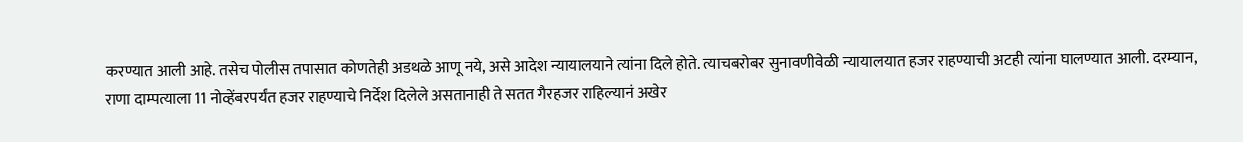करण्यात आली आहे. तसेच पोलीस तपासात कोणतेही अडथळे आणू नये, असे आदेश न्यायालयाने त्यांना दिले होते. त्याचबरोबर सुनावणीवेळी न्यायालयात हजर राहण्याची अटही त्यांना घालण्यात आली. दरम्यान, राणा दाम्पत्याला 11 नोव्हेंबरपर्यंत हजर राहण्याचे निर्देश दिलेले असतानाही ते सतत गैरहजर राहिल्यानं अखेर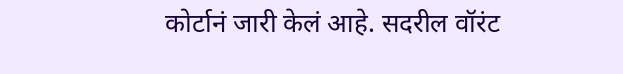कोर्टानं जारी केलं आहे. सदरील वॉरंट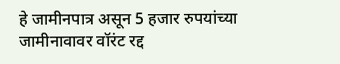हे जामीनपात्र असून 5 हजार रुपयांच्या जामीनावावर वॉरंट रद्द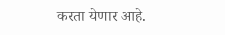करता येणार आहे.